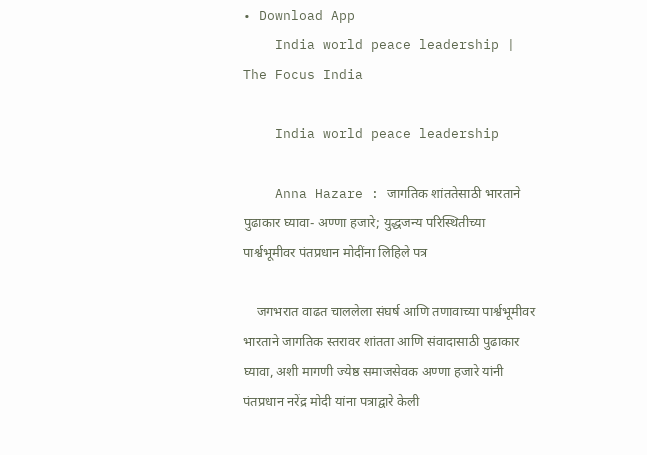• Download App
    India world peace leadership | The Focus India

    India world peace leadership

    Anna Hazare : जागतिक शांततेसाठी भारताने पुढाकार घ्यावा- अण्णा हजारे; युद्धजन्य परिस्थितीच्या पार्श्वभूमीवर पंतप्रधान मोदींना लिहिले पत्र

    जगभरात वाढत चाललेला संघर्ष आणि तणावाच्या पार्श्वभूमीवर भारताने जागतिक स्तरावर शांतता आणि संवादासाठी पुढाकार घ्यावा, अशी मागणी ज्येष्ठ समाजसेवक अण्णा हजारे यांनी पंतप्रधान नरेंद्र मोदी यांना पत्राद्वारे केली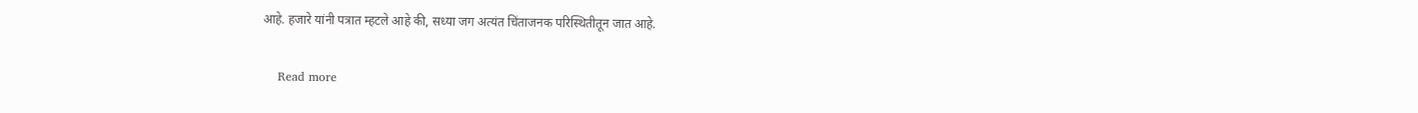आहे. हजारे यांनी पत्रात म्हटले आहे की, सध्या जग अत्यंत चिंताजनक परिस्थितीतून जात आहे.

    Read more